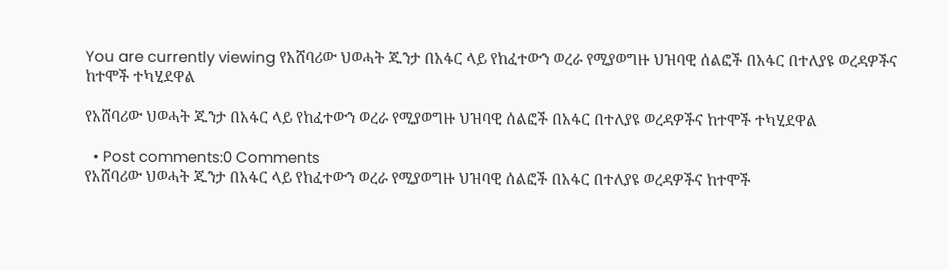You are currently viewing የአሸባሪው ህወሓት ጁንታ በአፋር ላይ የከፈተውን ወረራ የሚያወግዙ ህዝባዊ ሰልፎች በአፋር በተለያዩ ወረዳዎችና ከተሞች ተካሂደዋል

የአሸባሪው ህወሓት ጁንታ በአፋር ላይ የከፈተውን ወረራ የሚያወግዙ ህዝባዊ ሰልፎች በአፋር በተለያዩ ወረዳዎችና ከተሞች ተካሂደዋል

  • Post comments:0 Comments
የአሸባሪው ህወሓት ጁንታ በአፋር ላይ የከፈተውን ወረራ የሚያወግዙ ህዝባዊ ሰልፎች በአፋር በተለያዩ ወረዳዎችና ከተሞች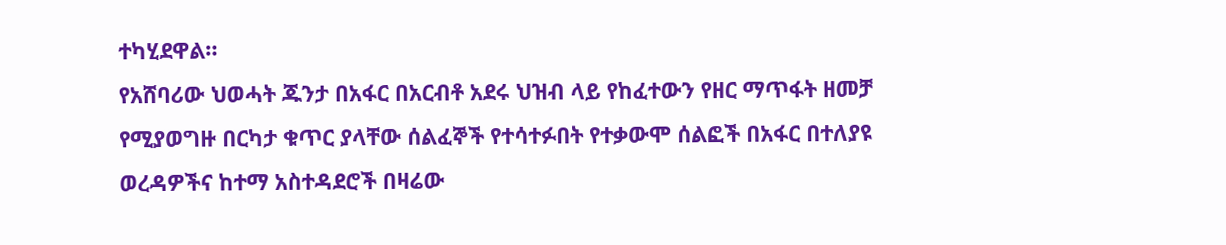ተካሂደዋል።
የአሸባሪው ህወሓት ጁንታ በአፋር በአርብቶ አደሩ ህዝብ ላይ የከፈተውን የዘር ማጥፋት ዘመቻ የሚያወግዙ በርካታ ቁጥር ያላቸው ሰልፈኞች የተሳተፉበት የተቃውሞ ሰልፎች በአፋር በተለያዩ ወረዳዎችና ከተማ አስተዳደሮች በዛሬው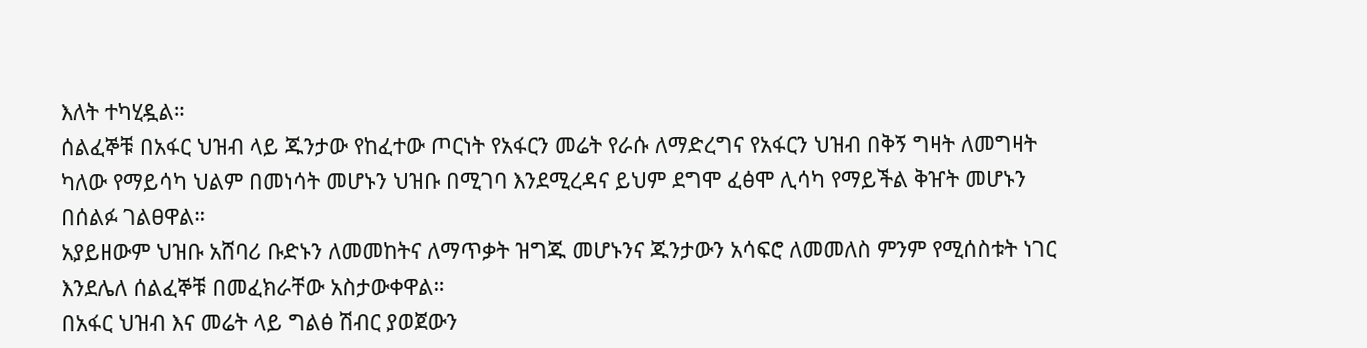እለት ተካሂዷል።
ሰልፈኞቹ በአፋር ህዝብ ላይ ጁንታው የከፈተው ጦርነት የአፋርን መሬት የራሱ ለማድረግና የአፋርን ህዝብ በቅኝ ግዛት ለመግዛት ካለው የማይሳካ ህልም በመነሳት መሆኑን ህዝቡ በሚገባ እንደሚረዳና ይህም ደግሞ ፈፅሞ ሊሳካ የማይችል ቅዠት መሆኑን በሰልፉ ገልፀዋል።
አያይዘውም ህዝቡ አሸባሪ ቡድኑን ለመመከትና ለማጥቃት ዝግጁ መሆኑንና ጁንታውን አሳፍሮ ለመመለስ ምንም የሚሰስቱት ነገር እንደሌለ ሰልፈኞቹ በመፈክራቸው አስታውቀዋል።
በአፋር ህዝብ እና መሬት ላይ ግልፅ ሽብር ያወጀውን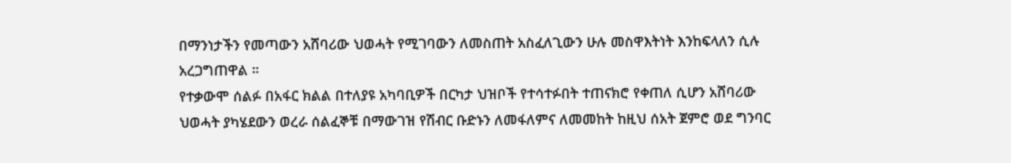በማንነታችን የመጣውን አሸባሪው ህወሓት የሚገባውን ለመስጠት አስፈለጊውን ሁሉ መስዋእትነት እንከፍላለን ሲሉ አረጋግጠዋል ።
የተቃውሞ ሰልፉ በአፋር ክልል በተለያዩ አካባቢዎች በርካታ ህዝቦች የተሳተፉበት ተጠናክሮ የቀጠለ ሲሆን አሸባሪው ህወሓት ያካሄደውን ወረራ ሰልፈኞቹ በማውገዝ የሽብር ቡድኑን ለመፋለምና ለመመከት ከዚህ ሰአት ጀምሮ ወደ ግንባር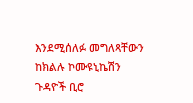እንደሚሰለፉ መግለጻቸውን ከክልሉ ኮሙዩኒኬሽን ጉዳዮች ቢሮ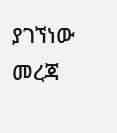ያገኘነው መረጃ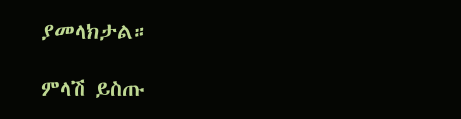ያመላክታል።

ምላሽ ይስጡ